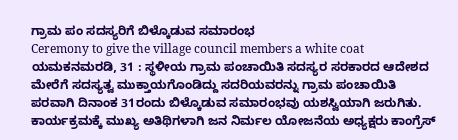ಗ್ರಾಮ ಪಂ ಸದಸ್ಯರಿಗೆ ಬಿಳ್ಕೊಡುವ ಸಮಾರಂಭ
Ceremony to give the village council members a white coat
ಯಮಕನಮರಡಿ, 31 : ಸ್ಥಳೀಯ ಗ್ರಾಮ ಪಂಚಾಯಿತಿ ಸದಸ್ಯರ ಸರಕಾರದ ಆದೇಶದ ಮೇರೆಗೆ ಸದಸ್ಯತ್ವ ಮುಕ್ತಾಯಗೊಂಡಿದ್ದು ಸದರಿಯವರನ್ನು ಗ್ರಾಮ ಪಂಚಾಯಿತಿ ಪರವಾಗಿ ದಿನಾಂಕ 31ರಂದು ಬಿಳ್ಕೊಡುವ ಸಮಾರಂಭವು ಯಶಸ್ವಿಯಾಗಿ ಜರುಗಿತು.
ಕಾರ್ಯಕ್ರಮಕ್ಕೆ ಮುಖ್ಯ ಅತಿಥಿಗಳಾಗಿ ಜನ ನಿರ್ಮಲ ಯೋಜನೆಯ ಅಧ್ಯಕ್ಷರು ಕಾಂಗ್ರೆಸ್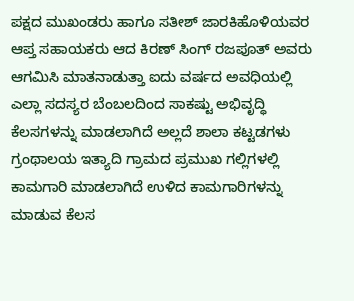ಪಕ್ಷದ ಮುಖಂಡರು ಹಾಗೂ ಸತೀಶ್ ಜಾರಕಿಹೊಳಿಯವರ ಆಪ್ತ ಸಹಾಯಕರು ಆದ ಕಿರಣ್ ಸಿಂಗ್ ರಜಪೂತ್ ಅವರು ಆಗಮಿಸಿ ಮಾತನಾಡುತ್ತಾ ಐದು ವರ್ಷದ ಅವಧಿಯಲ್ಲಿ ಎಲ್ಲಾ ಸದಸ್ಯರ ಬೆಂಬಲದಿಂದ ಸಾಕಷ್ಟು ಅಭಿವೃದ್ಧಿ ಕೆಲಸಗಳನ್ನು ಮಾಡಲಾಗಿದೆ ಅಲ್ಲದೆ ಶಾಲಾ ಕಟ್ಟಡಗಳು ಗ್ರಂಥಾಲಯ ಇತ್ಯಾದಿ ಗ್ರಾಮದ ಪ್ರಮುಖ ಗಲ್ಲಿಗಳಲ್ಲಿ ಕಾಮಗಾರಿ ಮಾಡಲಾಗಿದೆ ಉಳಿದ ಕಾಮಗಾರಿಗಳನ್ನು ಮಾಡುವ ಕೆಲಸ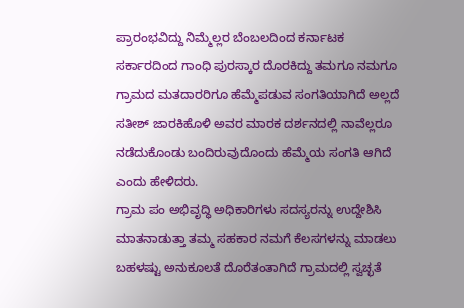ಪ್ರಾರಂಭವಿದ್ದು ನಿಮ್ಮೆಲ್ಲರ ಬೆಂಬಲದಿಂದ ಕರ್ನಾಟಕ ಸರ್ಕಾರದಿಂದ ಗಾಂಧಿ ಪುರಸ್ಕಾರ ದೊರಕಿದ್ದು ತಮಗೂ ನಮಗೂ ಗ್ರಾಮದ ಮತದಾರರಿಗೂ ಹೆಮ್ಮೆಪಡುವ ಸಂಗತಿಯಾಗಿದೆ ಅಲ್ಲದೆ ಸತೀಶ್ ಜಾರಕಿಹೊಳಿ ಅವರ ಮಾರಕ ದರ್ಶನದಲ್ಲಿ ನಾವೆಲ್ಲರೂ ನಡೆದುಕೊಂಡು ಬಂದಿರುವುದೊಂದು ಹೆಮ್ಮೆಯ ಸಂಗತಿ ಆಗಿದೆ ಎಂದು ಹೇಳಿದರು.
ಗ್ರಾಮ ಪಂ ಅಭಿವೃದ್ಧಿ ಅಧಿಕಾರಿಗಳು ಸದಸ್ಯರನ್ನು ಉದ್ದೇಶಿಸಿ ಮಾತನಾಡುತ್ತಾ ತಮ್ಮ ಸಹಕಾರ ನಮಗೆ ಕೆಲಸಗಳನ್ನು ಮಾಡಲು ಬಹಳಷ್ಟು ಅನುಕೂಲತೆ ದೊರೆತಂತಾಗಿದೆ ಗ್ರಾಮದಲ್ಲಿ ಸ್ವಚ್ಛತೆ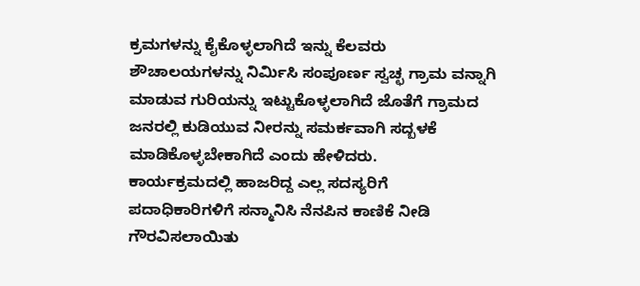ಕ್ರಮಗಳನ್ನು ಕೈಕೊಳ್ಳಲಾಗಿದೆ ಇನ್ನು ಕೆಲವರು ಶೌಚಾಲಯಗಳನ್ನು ನಿರ್ಮಿಸಿ ಸಂಪೂರ್ಣ ಸ್ವಚ್ಛ ಗ್ರಾಮ ವನ್ನಾಗಿ ಮಾಡುವ ಗುರಿಯನ್ನು ಇಟ್ಟುಕೊಳ್ಳಲಾಗಿದೆ ಜೊತೆಗೆ ಗ್ರಾಮದ ಜನರಲ್ಲಿ ಕುಡಿಯುವ ನೀರನ್ನು ಸಮರ್ಕವಾಗಿ ಸದ್ಬಳಕೆ ಮಾಡಿಕೊಳ್ಳಬೇಕಾಗಿದೆ ಎಂದು ಹೇಳಿದರು.
ಕಾರ್ಯಕ್ರಮದಲ್ಲಿ ಹಾಜರಿದ್ದ ಎಲ್ಲ ಸದಸ್ಯರಿಗೆ ಪದಾಧಿಕಾರಿಗಳಿಗೆ ಸನ್ಮಾನಿಸಿ ನೆನಪಿನ ಕಾಣಿಕೆ ನೀಡಿ ಗೌರವಿಸಲಾಯಿತು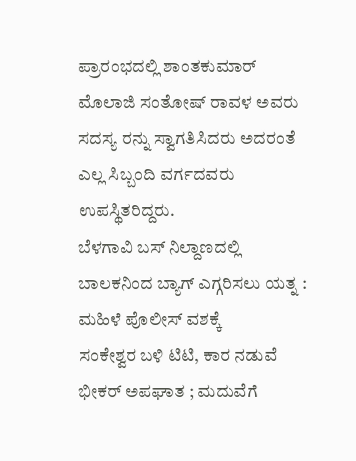ಪ್ರಾರಂಭದಲ್ಲಿ ಶಾಂತಕುಮಾರ್ ಮೊಲಾಜಿ ಸಂತೋಷ್ ರಾವಳ ಅವರು ಸದಸ್ಯ ರನ್ನು ಸ್ವಾಗತಿಸಿದರು ಅದರಂತೆ ಎಲ್ಲ ಸಿಬ್ಬಂದಿ ವರ್ಗದವರು ಉಪಸ್ಥಿತರಿದ್ದರು.
ಬೆಳಗಾವಿ ಬಸ್ ನಿಲ್ದಾಣದಲ್ಲಿ ಬಾಲಕನಿಂದ ಬ್ಯಾಗ್ ಎಗ್ಗರಿಸಲು ಯತ್ನ : ಮಹಿಳೆ ಪೊಲೀಸ್ ವಶಕ್ಕೆ
ಸಂಕೇಶ್ವರ ಬಳಿ ಟಿಟಿ, ಕಾರ ನಡುವೆ ಭೀಕರ್ ಅಪಘಾತ ; ಮದುವೆಗೆ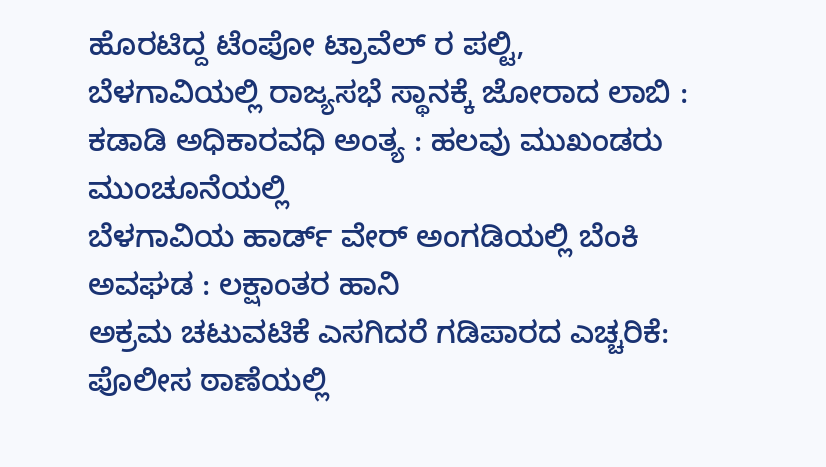ಹೊರಟಿದ್ದ ಟೆಂಪೋ ಟ್ರಾವೆಲ್ ರ ಪಲ್ಟಿ,
ಬೆಳಗಾವಿಯಲ್ಲಿ ರಾಜ್ಯಸಭೆ ಸ್ಥಾನಕ್ಕೆ ಜೋರಾದ ಲಾಬಿ : ಕಡಾಡಿ ಅಧಿಕಾರವಧಿ ಅಂತ್ಯ : ಹಲವು ಮುಖಂಡರು ಮುಂಚೂನೆಯಲ್ಲಿ
ಬೆಳಗಾವಿಯ ಹಾರ್ಡ್ ವೇರ್ ಅಂಗಡಿಯಲ್ಲಿ ಬೆಂಕಿ ಅವಘಡ : ಲಕ್ಷಾಂತರ ಹಾನಿ
ಅಕ್ರಮ ಚಟುವಟಿಕೆ ಎಸಗಿದರೆ ಗಡಿಪಾರದ ಎಚ್ಚರಿಕೆ: ಪೊಲೀಸ ಠಾಣೆಯಲ್ಲಿ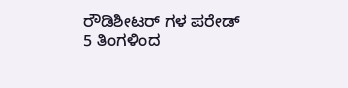ರೌಡಿಶೀಟರ್ ಗಳ ಪರೇಡ್
5 ತಿಂಗಳಿಂದ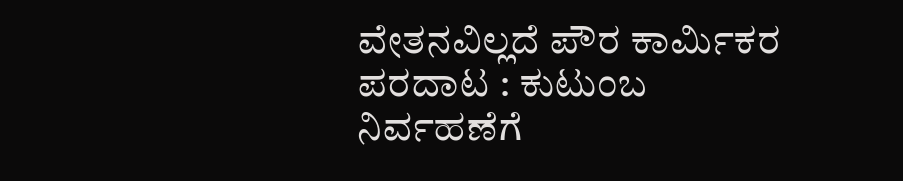ವೇತನವಿಲ್ಲದೆ ಪೌರ ಕಾರ್ಮಿಕರ ಪರದಾಟ : ಕುಟುಂಬ ನಿರ್ವಹಣೆಗೆ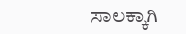ಸಾಲಕ್ಕಾಗಿ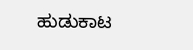ಹುಡುಕಾಟ